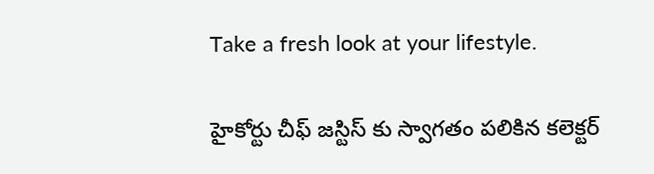Take a fresh look at your lifestyle.

హైకోర్టు చీఫ్ జస్టిస్ కు స్వాగతం పలికిన కలెక్టర్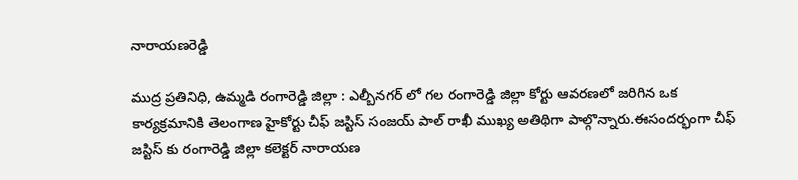నారాయణరెడ్డి

ముద్ర ప్రతినిధి, ఉమ్మడి రంగారెడ్డి జిల్లా : ఎల్బీనగర్ లో గల రంగారెడ్డి జిల్లా కోర్టు ఆవరణలో జరిగిన ఒక కార్యక్రమానికి తెలంగాణ హైకోర్టు చీఫ్ జస్టిస్ సంజయ్ పాల్ రాఖీ ముఖ్య అతిథిగా పాల్గొన్నారు.ఈసందర్భంగా చీఫ్ జస్టిస్ కు రంగారెడ్డి జిల్లా కలెక్టర్ నారాయణ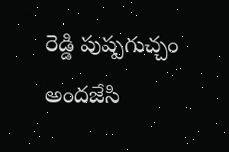రెడ్డి పుష్పగుచ్చం అందజేసి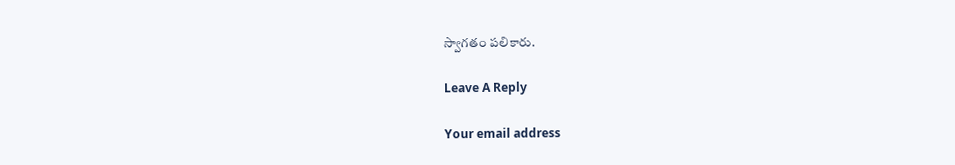స్వాగతం పలికారు.

Leave A Reply

Your email address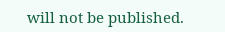will not be published.